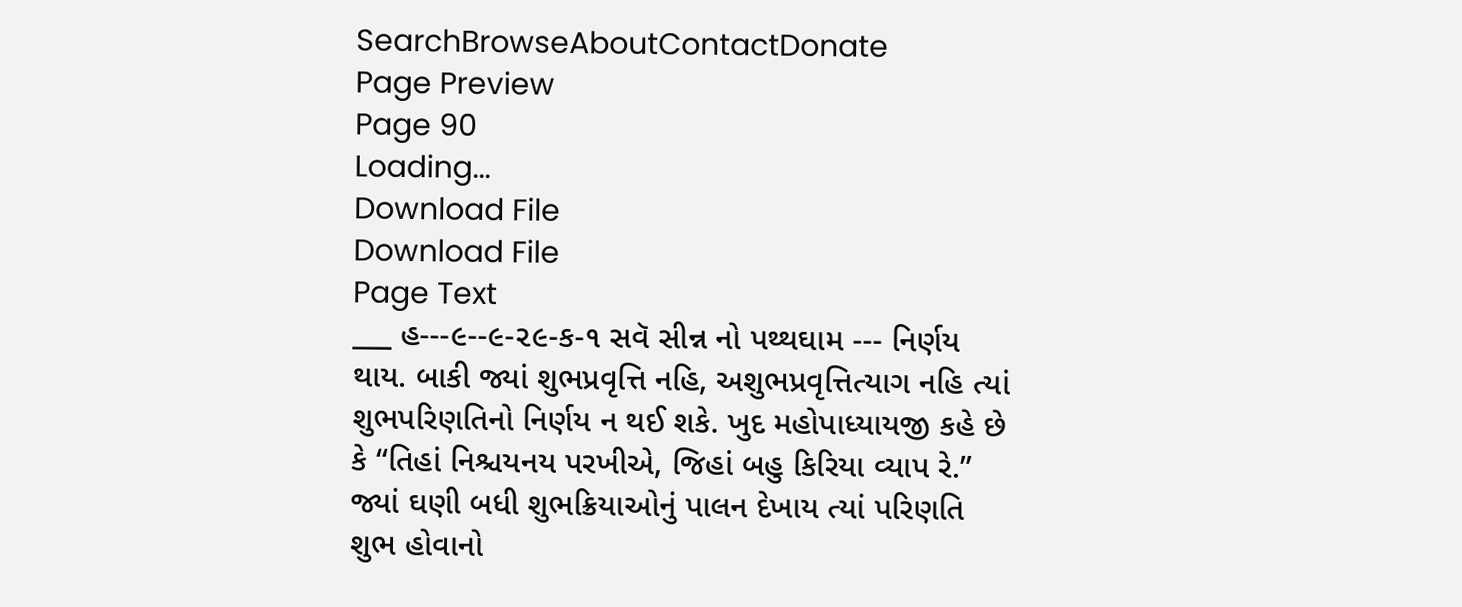SearchBrowseAboutContactDonate
Page Preview
Page 90
Loading...
Download File
Download File
Page Text
___ હ---૯--૯-૨૯-ક-૧ સવૅ સીન્ન નો પથ્થઘામ --- નિર્ણય થાય. બાકી જ્યાં શુભપ્રવૃત્તિ નહિ, અશુભપ્રવૃત્તિત્યાગ નહિ ત્યાં શુભપરિણતિનો નિર્ણય ન થઈ શકે. ખુદ મહોપાધ્યાયજી કહે છે કે “તિહાં નિશ્ચયનય પરખીએ, જિહાં બહુ કિરિયા વ્યાપ રે.” જ્યાં ઘણી બધી શુભક્રિયાઓનું પાલન દેખાય ત્યાં પરિણતિ શુભ હોવાનો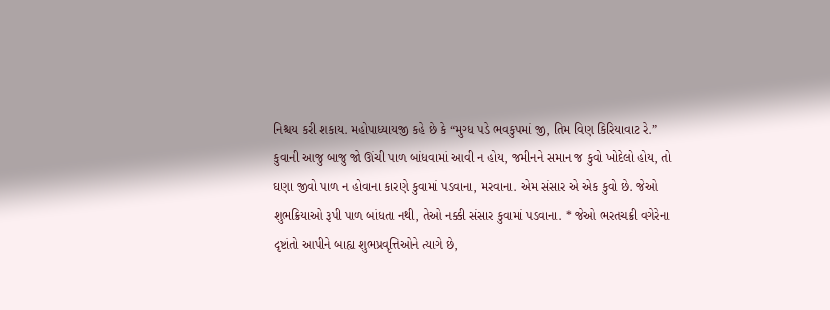નિશ્ચય કરી શકાય. મહોપાધ્યાયજી કહે છે કે “મુગ્ધ પડે ભવકુપમાં જી, તિમ વિણ કિરિયાવાટ રે.” કુવાની આજુ બાજુ જો ઊંચી પાળ બાંધવામાં આવી ન હોય, જમીનને સમાન જ કુવો ખોદેલો હોય, તો ઘણા જીવો પાળ ન હોવાના કારણે કુવામાં પડવાના, મરવાના. એમ સંસાર એ એક કુવો છે. જેઓ શુભક્રિયાઓ રૂપી પાળ બાંધતા નથી, તેઓ નક્કી સંસાર કુવામાં પડવાના. * જેઓ ભરતચક્રી વગેરેના દૃષ્ટાંતો આપીને બાહ્ય શુભપ્રવૃત્તિઓને ત્યાગે છે,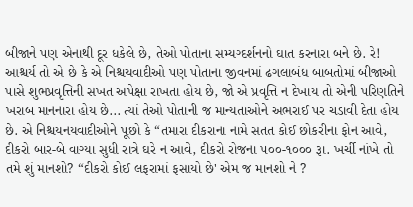બીજાને પણ એનાથી દૂર ધકેલે છે, તેઓ પોતાના સમ્યગ્દર્શનનો ઘાત કરનારા બને છે. રે! આશ્ચર્ય તો એ છે કે એ નિશ્ચયવાદીઓ પણ પોતાના જીવનમાં ઢગલાબંધ બાબતોમાં બીજાઓ પાસે શુભપ્રવૃત્તિની સખત અપેક્ષા રાખતા હોય છે, જો એ પ્રવૃત્તિ ન દેખાય તો એની પરિણતિને ખરાબ માનનારા હોય છે... ત્યાં તેઓ પોતાની જ માન્યતાઓને અભરાઈ પર ચડાવી દેતા હોય છે. એ નિશ્ચયનયવાદીઓને પૂછો કે “તમારા દીકરાના નામે સતત કોઈ છોકરીના ફોન આવે, દીકરો બાર-બે વાગ્યા સુધી રાત્રે ઘરે ન આવે, દીકરો રોજના ૫૦૦-૧૦૦૦ રૂા. ખર્ચી નાંખે તો તમે શું માનશો? “દીકરો કોઈ લફરામાં ફસાયો છે' એમ જ માનશો ને ?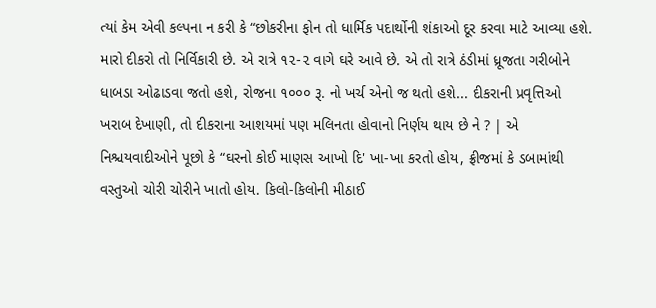ત્યાં કેમ એવી કલ્પના ન કરી કે “છોકરીના ફોન તો ધાર્મિક પદાર્થોની શંકાઓ દૂર કરવા માટે આવ્યા હશે. મારો દીકરો તો નિર્વિકારી છે. એ રાત્રે ૧૨-૨ વાગે ઘરે આવે છે. એ તો રાત્રે ઠંડીમાં ધ્રૂજતા ગરીબોને ધાબડા ઓઢાડવા જતો હશે, રોજના ૧૦૦૦ રૂ. નો ખર્ચ એનો જ થતો હશે... દીકરાની પ્રવૃત્તિઓ ખરાબ દેખાણી, તો દીકરાના આશયમાં પણ મલિનતા હોવાનો નિર્ણય થાય છે ને ? | એ નિશ્ચયવાદીઓને પૂછો કે “ઘરનો કોઈ માણસ આખો દિ' ખા-ખા કરતો હોય, ફ્રીજમાં કે ડબામાંથી વસ્તુઓ ચોરી ચોરીને ખાતો હોય. કિલો-કિલોની મીઠાઈ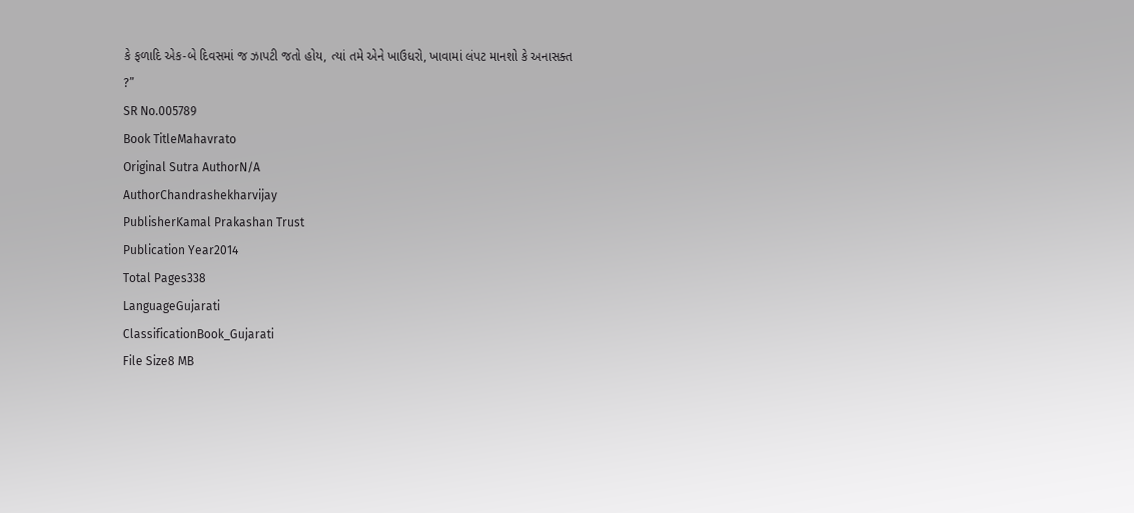કે ફળાદિ એક-બે દિવસમાં જ ઝાપટી જતો હોય, ત્યાં તમે એને ખાઉધરો, ખાવામાં લંપટ માનશો કે અનાસક્ત ?”
SR No.005789
Book TitleMahavrato
Original Sutra AuthorN/A
AuthorChandrashekharvijay
PublisherKamal Prakashan Trust
Publication Year2014
Total Pages338
LanguageGujarati
ClassificationBook_Gujarati
File Size8 MB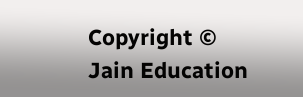Copyright © Jain Education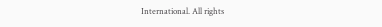International. All rights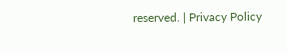reserved. | Privacy Policy